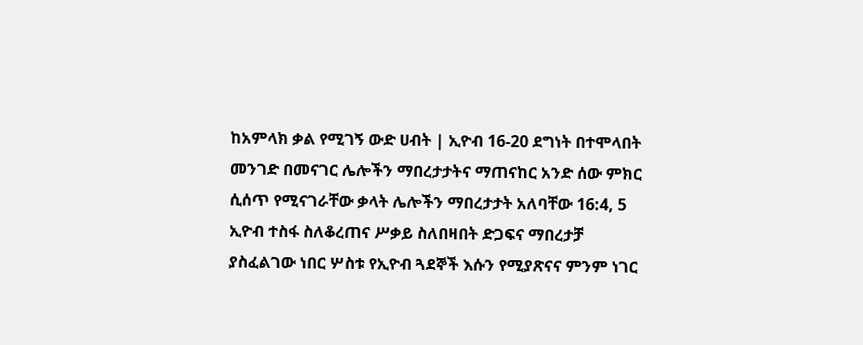ከአምላክ ቃል የሚገኝ ውድ ሀብት | ኢዮብ 16-20 ደግነት በተሞላበት መንገድ በመናገር ሌሎችን ማበረታታትና ማጠናከር አንድ ሰው ምክር ሲሰጥ የሚናገራቸው ቃላት ሌሎችን ማበረታታት አለባቸው 16:4, 5 ኢዮብ ተስፋ ስለቆረጠና ሥቃይ ስለበዛበት ድጋፍና ማበረታቻ ያስፈልገው ነበር ሦስቱ የኢዮብ ጓደኞች እሱን የሚያጽናና ምንም ነገር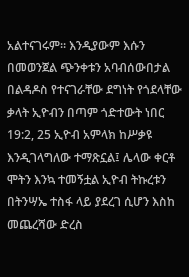አልተናገሩም። እንዲያውም እሱን በመወንጀል ጭንቀቱን አባብሰውበታል በልዳዶስ የተናገራቸው ደግነት የጎደላቸው ቃላት ኢዮብን በጣም ጎድተውት ነበር 19:2, 25 ኢዮብ አምላክ ከሥቃዩ እንዲገላግለው ተማጽኗል፤ ሌላው ቀርቶ ሞትን እንኳ ተመኝቷል ኢዮብ ትኩረቱን በትንሣኤ ተስፋ ላይ ያደረገ ሲሆን እስከ መጨረሻው ድረስ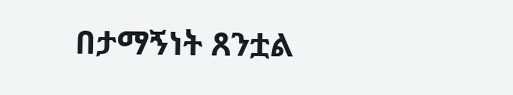በታማኝነት ጸንቷል